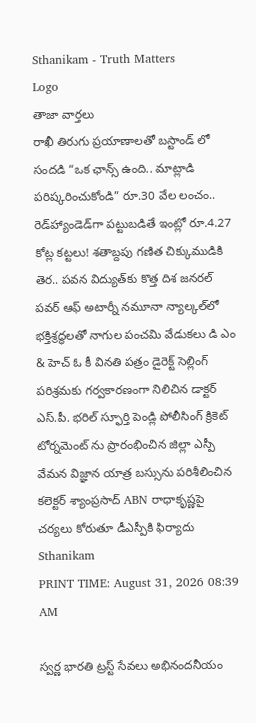Sthanikam - Truth Matters
Logo
తాజా వార్తలు
రాఖీ తిరుగు ప్రయాణాలతో బస్టాండ్ లో సందడి “ఒక ఛాన్స్‌ ఉంది.. మాట్లాడి పరిష్కరించుకోండి” రూ.30 వేల లంచం.. రెడ్‌హ్యాండెడ్‌గా పట్టుబడితే ఇంట్లో రూ.4.27 కోట్ల కట్టలు! శతాబ్దపు గణిత చిక్కుముడికి తెర.. పవన విద్యుత్‌కు కొత్త దిశ జనరల్ పవర్ ఆఫ్ అటార్నీ నమూనా న్యాల్కల్‌లో భక్తిశ్రద్ధలతో నాగుల పంచమి వేడుకలు డి ఎం & హెచ్ ఓ కీ వినతి పత్రం డైరెక్ట్ సెల్లింగ్ పరిశ్రమకు గర్వకారణంగా నిలిచిన డాక్టర్ ఎస్.పీ. భరిల్ స్ఫూర్తి పెండ్లి పోలీసింగ్ క్రికెట్ టోర్నమెంట్ ను ప్రారంభించిన జిల్లా ఎస్పీ వేమన విజ్ఞాన యాత్ర బస్సును పరిశీలించిన కలెక్టర్ శ్యాంప్రసాద్ ABN రాధాకృష్ణపై చర్యలు కోరుతూ డీఎస్పీకి ఫిర్యాదు
Sthanikam
PRINT TIME: August 31, 2026 08:39 AM

స్వర్ణ భారతి ట్రస్ట్ సేవలు అభినందనీయం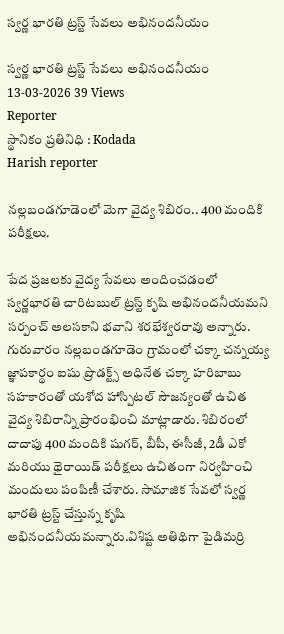స్వర్ణ భారతి ట్రస్ట్ సేవలు అభినందనీయం

స్వర్ణ భారతి ట్రస్ట్ సేవలు అభినందనీయం
13-03-2026 39 Views
Reporter
స్థానికం ప్రతినిధి : Kodada
Harish reporter

నల్లబండగూడెంలో మెగా వైద్య శిబిరం.. 400 మందికి పరీక్షలు.

పేద ప్రజలకు వైద్య సేవలు అందించడంలో స్వర్ణభారతి చారిటబుల్ ట్రస్ట్ కృషి అభినందనీయమని సర్పంచ్ అలసకాని భవాని శరభేశ్వరరావు అన్నారు. గురువారం నల్లబండగూడెం గ్రామంలో చక్కా చన్నయ్య జ్ఞాపకార్థం ఐషు ప్రొడక్ట్స్ అధినేత చక్కా హరిబాబు సహకారంతో యశోద హాస్పిటల్ సౌజన్యంతో ఉచిత వైద్య శిబిరాన్ని ప్రారంభించి మాట్లాడారు. శిబిరంలో దాదాపు 400 మందికి షుగర్, బీపీ, ఈసీజీ, 2డీ ఎకో మరియు థైరాయిడ్ పరీక్షలు ఉచితంగా నిర్వహించి మందులు పంపిణీ చేశారు. సామాజిక సేవలో స్వర్ణ భారతి ట్రస్ట్ చేస్తున్న కృషి అభినందనీయమన్నారు.విశిష్ట అతిథిగా పైడిమర్రి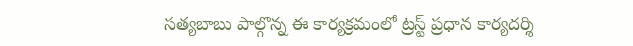సత్యబాబు పాల్గొన్న ఈ కార్యక్రమంలో ట్రస్ట్ ప్రధాన కార్యదర్శి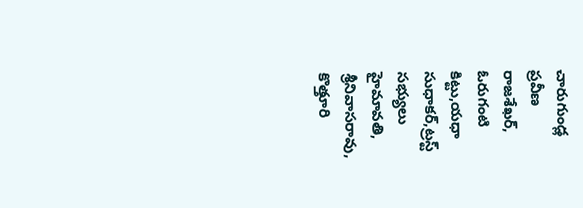చారుగుండ్ల ప్రవీణ రాజశేఖర్, ఓరుగంటి కిట్టు,యధా సుధాకర్,ట్రస్ట్ సభ్యులు హైమావతి, శ్రీనివాసరావు, కొత్తూరి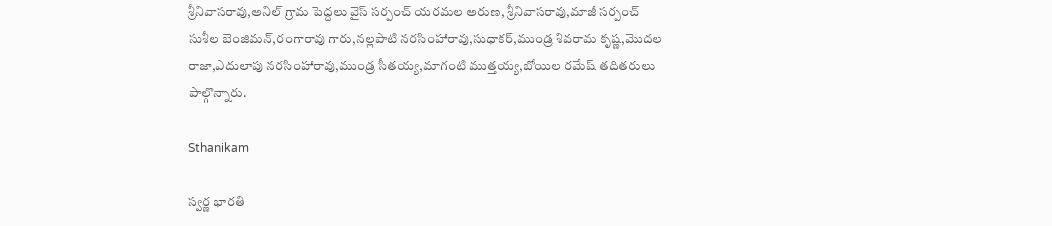శ్రీనివాసరావు,అనిల్ గ్రామ పెద్దలు వైస్ సర్పంచ్ యరమల అరుణ, శ్రీనివాసరావు,మాజీ సర్పంచ్ సుశీల బెంజిమన్,రంగారావు గారు,నల్లపాటి నరసింహారావు,సుధాకర్,ముండ్ర శివరామ కృష్ణ,మొదల రాజా,ఎదులాపు నరసింహారావు,ముండ్ర సీతయ్య,మాగంటి ముత్తయ్య,బోయిల రమేష్ తదితరులు పాల్గొన్నారు.

Sthanikam

స్వర్ణ భారతి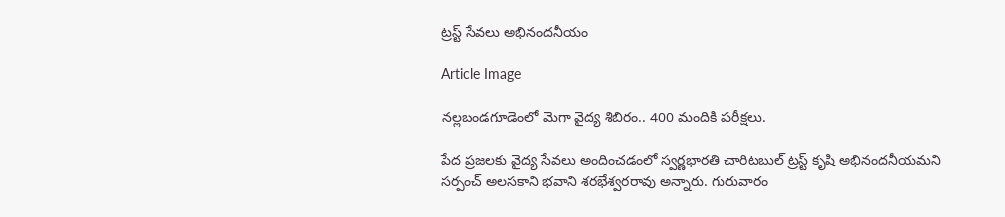ట్రస్ట్ సేవలు అభినందనీయం

Article Image

నల్లబండగూడెంలో మెగా వైద్య శిబిరం.. 400 మందికి పరీక్షలు.

పేద ప్రజలకు వైద్య సేవలు అందించడంలో స్వర్ణభారతి చారిటబుల్ ట్రస్ట్ కృషి అభినందనీయమని సర్పంచ్ అలసకాని భవాని శరభేశ్వరరావు అన్నారు. గురువారం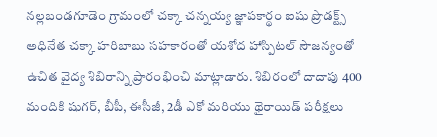నల్లబండగూడెం గ్రామంలో చక్కా చన్నయ్య జ్ఞాపకార్థం ఐషు ప్రొడక్ట్స్ అధినేత చక్కా హరిబాబు సహకారంతో యశోద హాస్పిటల్ సౌజన్యంతో ఉచిత వైద్య శిబిరాన్ని ప్రారంభించి మాట్లాడారు. శిబిరంలో దాదాపు 400 మందికి షుగర్, బీపీ, ఈసీజీ, 2డీ ఎకో మరియు థైరాయిడ్ పరీక్షలు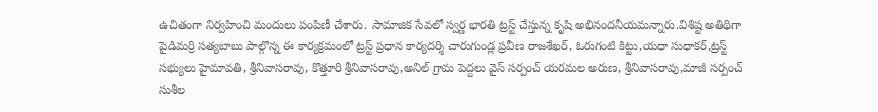ఉచితంగా నిర్వహించి మందులు పంపిణీ చేశారు. సామాజిక సేవలో స్వర్ణ భారతి ట్రస్ట్ చేస్తున్న కృషి అభినందనీయమన్నారు.విశిష్ట అతిథిగా పైడిమర్రి సత్యబాబు పాల్గొన్న ఈ కార్యక్రమంలో ట్రస్ట్ ప్రధాన కార్యదర్శి చారుగుండ్ల ప్రవీణ రాజశేఖర్, ఓరుగంటి కిట్టు,యధా సుధాకర్,ట్రస్ట్ సభ్యులు హైమావతి, శ్రీనివాసరావు, కొత్తూరి శ్రీనివాసరావు,అనిల్ గ్రామ పెద్దలు వైస్ సర్పంచ్ యరమల అరుణ, శ్రీనివాసరావు,మాజీ సర్పంచ్ సుశీల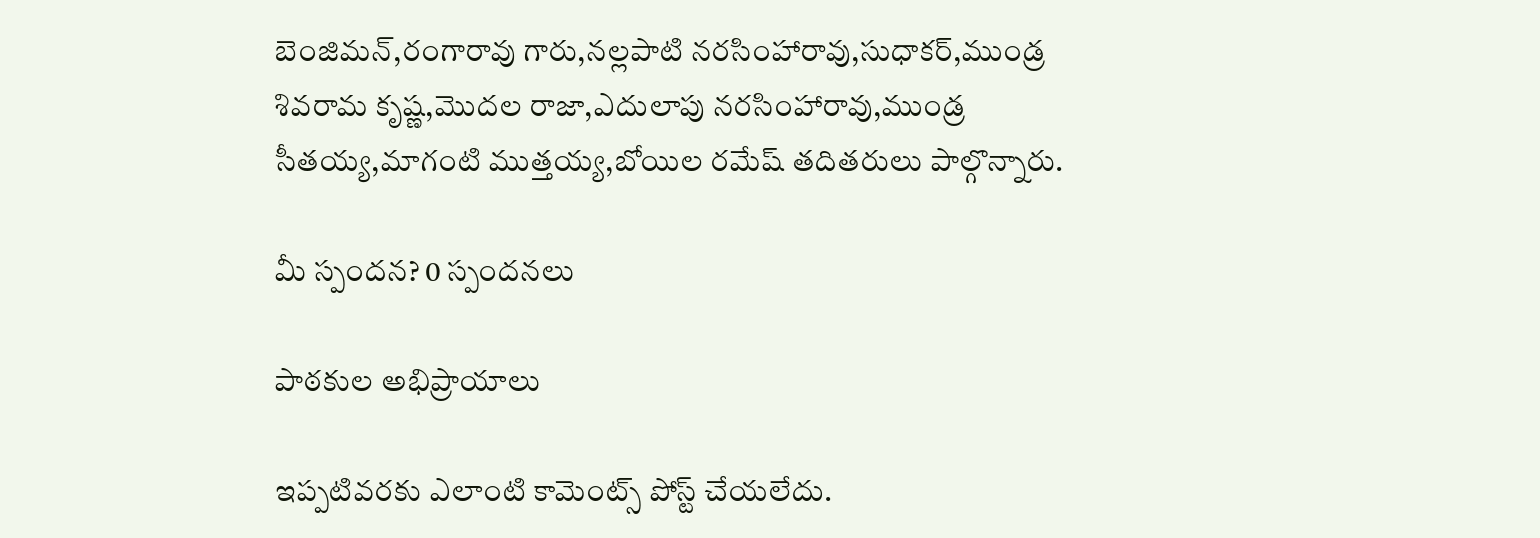బెంజిమన్,రంగారావు గారు,నల్లపాటి నరసింహారావు,సుధాకర్,ముండ్ర శివరామ కృష్ణ,మొదల రాజా,ఎదులాపు నరసింహారావు,ముండ్ర సీతయ్య,మాగంటి ముత్తయ్య,బోయిల రమేష్ తదితరులు పాల్గొన్నారు.

మీ స్పందన? 0 స్పందనలు

పాఠకుల అభిప్రాయాలు

ఇప్పటివరకు ఎలాంటి కామెంట్స్ పోస్ట్ చేయలేదు.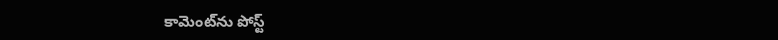కామెంట్‌ను పోస్ట్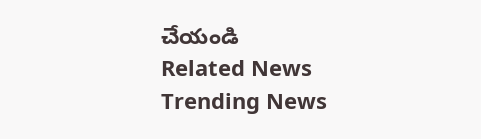చేయండి
Related News
Trending News